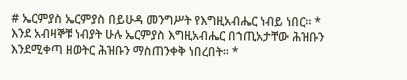# ኤርምያስ ኤርምያስ በይሁዳ መንግሥት የእግዚአብሔር ነብይ ነበር። * እንደ አብዛኞቹ ነብያት ሁሉ ኤርምያስ እግዚአብሔር በኀጢአታቸው ሕዝቡን እንደሚቀጣ ዘወትር ሕዝቡን ማስጠንቀቅ ነበረበት። *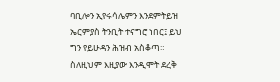ባቢሎን ኢየሩሳሌምን እንደምትይዝ ኤርምያስ ትንቢት ተናግሮ ነበር፤ ይህ ግን የይሁዳን ሕዝብ አስቆጣ። ስለዚህም እዚያው እንዲሞት ደረቅ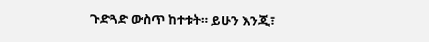ጉድጓድ ውስጥ ከተቱት። ይሁን እንጂ፣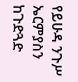የይሁዳ ንጉሥ ኤርምያስን ከጉድጓድ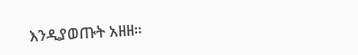እንዲያወጡት አዘዘ።